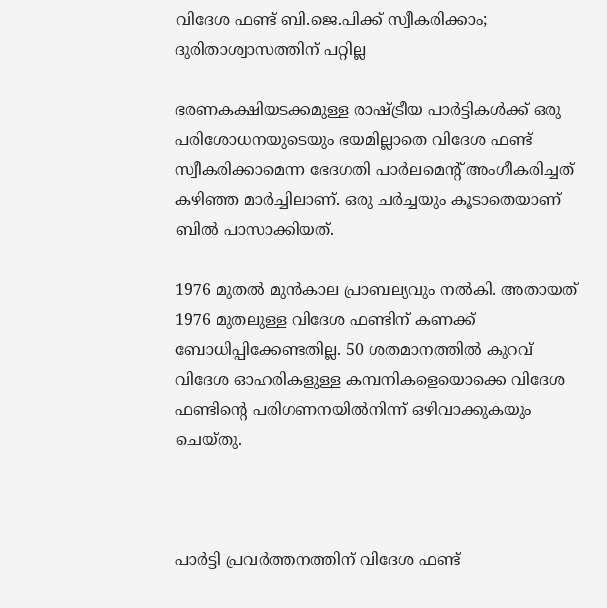വിദേശ ഫണ്ട് ബി.ജെ.പിക്ക് സ്വീകരിക്കാം; ദുരിതാശ്വാസത്തിന് പറ്റില്ല

ഭരണകക്ഷിയടക്കമുള്ള രാഷ്ട്രീയ പാര്‍ട്ടികള്‍ക്ക് ഒരു പരിശോധനയുടെയും ഭയമില്ലാതെ വിദേശ ഫണ്ട് സ്വീകരിക്കാമെന്ന ഭേദഗതി പാര്‍ലമെന്റ് അംഗീകരിച്ചത് കഴിഞ്ഞ മാര്‍ച്ചിലാണ്. ഒരു ചര്‍ച്ചയും കൂടാതെയാണ് ബില്‍ പാസാക്കിയത്.

1976 മുതല്‍ മുന്‍കാല പ്രാബല്യവും നല്‍കി. അതായത് 1976 മുതലുള്ള വിദേശ ഫണ്ടിന് കണക്ക് ബോധിപ്പിക്കേണ്ടതില്ല. 50 ശതമാനത്തില്‍ കുറവ് വിദേശ ഓഹരികളുള്ള കമ്പനികളെയൊക്കെ വിദേശ ഫണ്ടിന്റെ പരിഗണനയില്‍നിന്ന് ഒഴിവാക്കുകയും ചെയ്തു.



പാര്‍ട്ടി പ്രവര്‍ത്തനത്തിന് വിദേശ ഫണ്ട്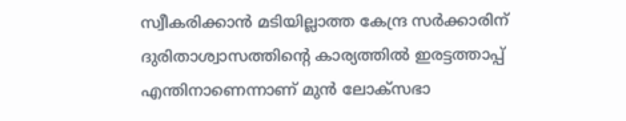സ്വീകരിക്കാന്‍ മടിയില്ലാത്ത കേന്ദ്ര സര്‍ക്കാരിന് ദുരിതാശ്വാസത്തിന്റെ കാര്യത്തില്‍ ഇരട്ടത്താപ്പ് എന്തിനാണെന്നാണ് മുന്‍ ലോക്സഭാ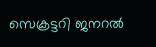സെക്രട്ടറി ജനറല്‍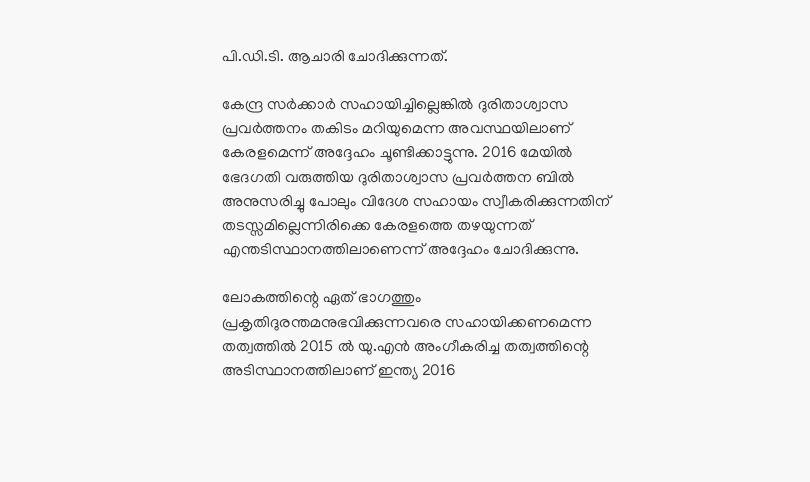പി.ഡി.ടി. ആചാരി ചോദിക്കുന്നത്.

കേന്ദ്ര സര്‍ക്കാര്‍ സഹായിച്ചില്ലെങ്കില്‍ ദുരിതാശ്വാസ പ്രവര്‍ത്തനം തകിടം മറിയുമെന്ന അവസ്ഥയിലാണ് കേരളമെന്ന് അദ്ദേഹം ചൂണ്ടിക്കാട്ടുന്നു. 2016 മേയില്‍ ഭേദഗതി വരുത്തിയ ദുരിതാശ്വാസ പ്രവര്‍ത്തന ബില്‍ അനുസരിച്ചു പോലും വിദേശ സഹായം സ്വീകരിക്കുന്നതിന് തടസ്സമില്ലെന്നിരിക്കെ കേരളത്തെ തഴയുന്നത് എന്തടിസ്ഥാനത്തിലാണെന്ന് അദ്ദേഹം ചോദിക്കുന്നു.

ലോകത്തിന്റെ ഏത് ഭാഗത്തും പ്രകൃതിദുരന്തമനുഭവിക്കുന്നവരെ സഹായിക്കണമെന്ന തത്വത്തില്‍ 2015 ല്‍ യു.എന്‍ അംഗീകരിച്ച തത്വത്തിന്റെ അടിസ്ഥാനത്തിലാണ് ഇന്ത്യ 2016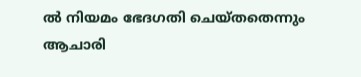ല്‍ നിയമം ഭേദഗതി ചെയ്തതെന്നും ആചാരി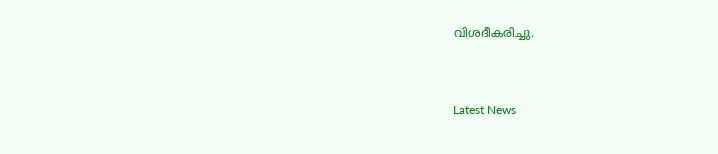വിശദീകരിച്ചു.


Latest News